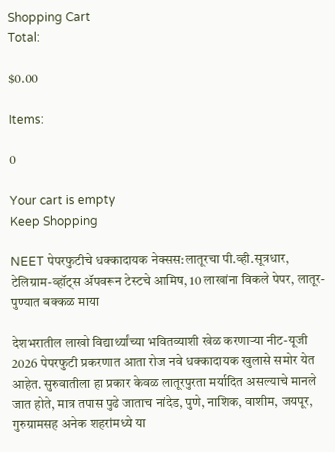Shopping Cart
Total:

$0.00

Items:

0

Your cart is empty
Keep Shopping

NEET पेपरफुटीचे धक्कादायक नेक्सस:लातूरचा पी.व्ही.सूत्रधार, टेलिग्राम-व्हॉट्स ॲपवरून टेस्टचे आमिष, 10 लाखांना विकले पेपर, लातूर-पुण्यात बक्कळ माया

देशभरातील लाखो विद्यार्थ्यांच्या भवितव्याशी खेळ करणाऱ्या नीट-यूजी 2026 पेपरफुटी प्रकरणात आता रोज नवे धक्कादायक खुलासे समोर येत आहेत. सुरुवातीला हा प्रकार केवळ लातूरपुरता मर्यादित असल्याचे मानले जात होते, मात्र तपास पुढे जाताच नांदेड, पुणे, नाशिक, वाशीम, जयपूर, गुरुग्रामसह अनेक शहरांमध्ये या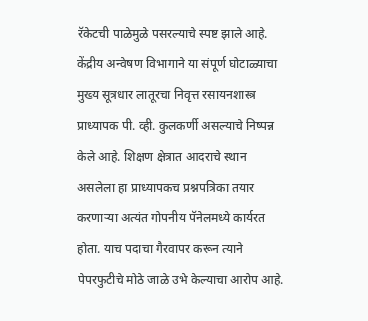रॅकेटची पाळेमुळे पसरल्याचे स्पष्ट झाले आहे. केंद्रीय अन्वेषण विभागाने या संपूर्ण घोटाळ्याचा मुख्य सूत्रधार लातूरचा निवृत्त रसायनशास्त्र प्राध्यापक पी. व्ही. कुलकर्णी असल्याचे निष्पन्न केले आहे. शिक्षण क्षेत्रात आदराचे स्थान असलेला हा प्राध्यापकच प्रश्नपत्रिका तयार करणाऱ्या अत्यंत गोपनीय पॅनेलमध्ये कार्यरत होता. याच पदाचा गैरवापर करून त्याने पेपरफुटीचे मोठे जाळे उभे केल्याचा आरोप आहे.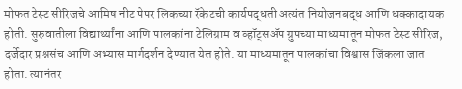मोफत टेस्ट सीरिजचे आमिष नीट पेपर लिकच्या रॅकेटची कार्यपद्धती अत्यंत नियोजनबद्ध आणि धक्कादायक होती. सुरुवातीला विद्यार्थ्यांना आणि पालकांना टेलिग्राम व व्हॉट्सॲप ग्रुपच्या माध्यमातून मोफत टेस्ट सीरिज, दर्जेदार प्रश्नसंच आणि अभ्यास मार्गदर्शन देण्यात येत होते. या माध्यमातून पालकांचा विश्वास जिंकला जात होता. त्यानंतर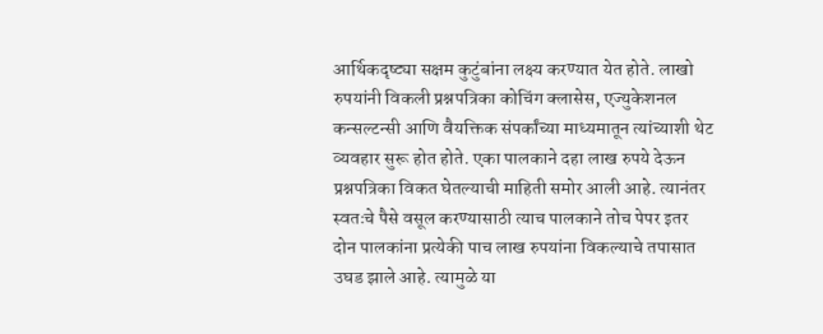आर्थिकदृष्ट्या सक्षम कुटुंबांना लक्ष्य करण्यात येत होते. लाखो रुपयांनी विकली प्रश्नपत्रिका कोचिंग क्लासेस, एज्युकेशनल कन्सल्टन्सी आणि वैयक्तिक संपर्कांच्या माध्यमातून त्यांच्याशी थेट व्यवहार सुरू होत होते. एका पालकाने दहा लाख रुपये देऊन प्रश्नपत्रिका विकत घेतल्याची माहिती समोर आली आहे. त्यानंतर स्वतःचे पैसे वसूल करण्यासाठी त्याच पालकाने तोच पेपर इतर दोन पालकांना प्रत्येकी पाच लाख रुपयांना विकल्याचे तपासात उघड झाले आहे. त्यामुळे या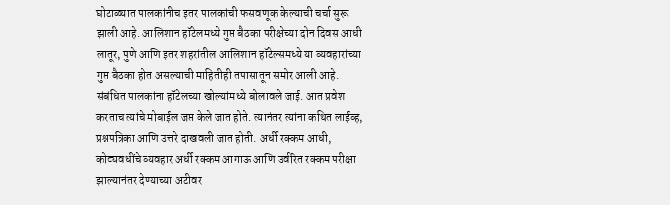घोटाळ्यात पालकांनीच इतर पालकांची फसवणूक केल्याची चर्चा सुरू झाली आहे. आलिशान हॉटेलमध्ये गुप्त बैठका परीक्षेच्या दोन दिवस आधी लातूर, पुणे आणि इतर शहरांतील आलिशान हॉटेल्समध्ये या व्यवहारांच्या गुप्त बैठका होत असल्याची माहितीही तपासातून समोर आली आहे. संबंधित पालकांना हॉटेलच्या खोल्यांमध्ये बोलावले जाई. आत प्रवेश करताच त्यांचे मोबाईल जप्त केले जात होते. त्यानंतर त्यांना कथित लाईव्ह, प्रश्नपत्रिका आणि उत्तरे दाखवली जात होती. अर्धी रक्कम आधी, कोट्यवधींचे व्यवहार अर्धी रक्कम आगाऊ आणि उर्वरित रक्कम परीक्षा झाल्यानंतर देण्याच्या अटीवर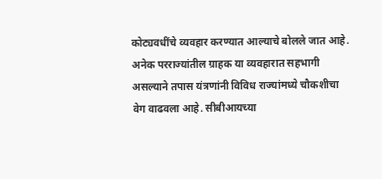कोट्यवधींचे व्यवहार करण्यात आल्याचे बोलले जात आहे. अनेक परराज्यांतील ग्राहक या व्यवहारात सहभागी असल्याने तपास यंत्रणांनी विविध राज्यांमध्ये चौकशीचा वेग वाढवला आहे. सीबीआयच्या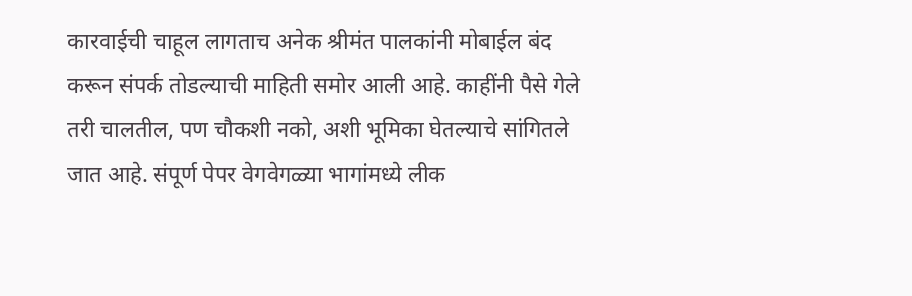कारवाईची चाहूल लागताच अनेक श्रीमंत पालकांनी मोबाईल बंद करून संपर्क तोडल्याची माहिती समोर आली आहे. काहींनी पैसे गेले तरी चालतील, पण चौकशी नको, अशी भूमिका घेतल्याचे सांगितले जात आहे. संपूर्ण पेपर वेगवेगळ्या भागांमध्ये लीक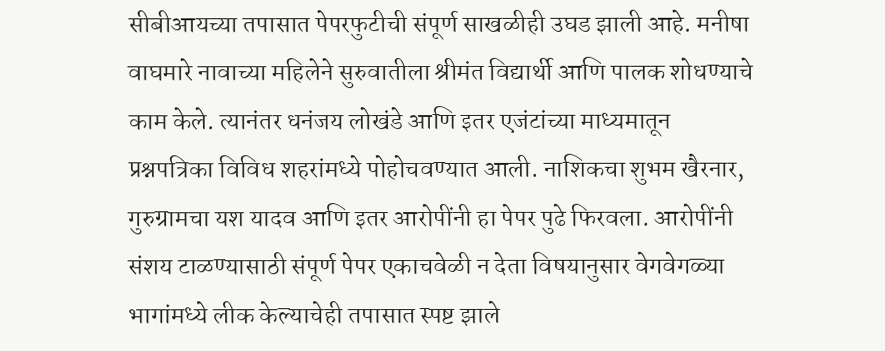सीबीआयच्या तपासात पेपरफुटीची संपूर्ण साखळीही उघड झाली आहे. मनीषा वाघमारे नावाच्या महिलेने सुरुवातीला श्रीमंत विद्यार्थी आणि पालक शोधण्याचे काम केले. त्यानंतर धनंजय लोखंडे आणि इतर एजंटांच्या माध्यमातून प्रश्नपत्रिका विविध शहरांमध्ये पोहोचवण्यात आली. नाशिकचा शुभम खैरनार, गुरुग्रामचा यश यादव आणि इतर आरोपींनी हा पेपर पुढे फिरवला. आरोपींनी संशय टाळण्यासाठी संपूर्ण पेपर एकाचवेळी न देता विषयानुसार वेगवेगळ्या भागांमध्ये लीक केल्याचेही तपासात स्पष्ट झाले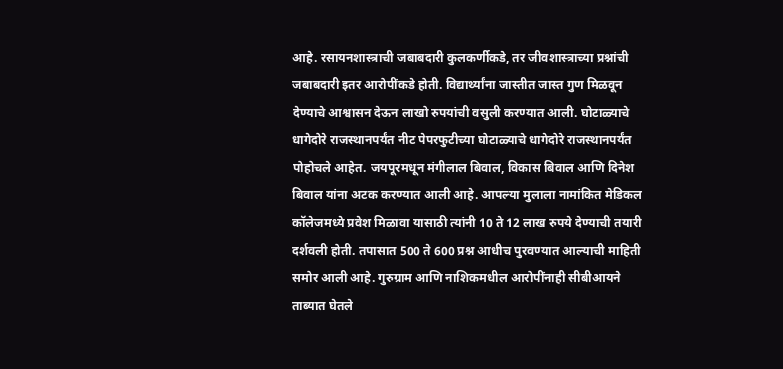आहे. रसायनशास्त्राची जबाबदारी कुलकर्णीकडे, तर जीवशास्त्राच्या प्रश्नांची जबाबदारी इतर आरोपींकडे होती. विद्यार्थ्यांना जास्तीत जास्त गुण मिळवून देण्याचे आश्वासन देऊन लाखो रुपयांची वसुली करण्यात आली. घोटाळ्याचे धागेदोरे राजस्थानपर्यंत नीट पेपरफुटीच्या घोटाळ्याचे धागेदोरे राजस्थानपर्यंत पोहोचले आहेत. जयपूरमधून मंगीलाल बिवाल, विकास बिवाल आणि दिनेश बिवाल यांना अटक करण्यात आली आहे. आपल्या मुलाला नामांकित मेडिकल कॉलेजमध्ये प्रवेश मिळावा यासाठी त्यांनी 10 ते 12 लाख रुपये देण्याची तयारी दर्शवली होती. तपासात 500 ते 600 प्रश्न आधीच पुरवण्यात आल्याची माहिती समोर आली आहे. गुरुग्राम आणि नाशिकमधील आरोपींनाही सीबीआयने ताब्यात घेतले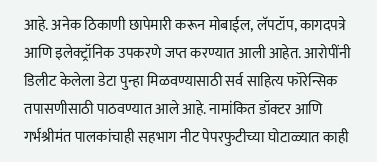आहे. अनेक ठिकाणी छापेमारी करून मोबाईल, लॅपटॉप, कागदपत्रे आणि इलेक्ट्रॉनिक उपकरणे जप्त करण्यात आली आहेत. आरोपींनी डिलीट केलेला डेटा पुन्हा मिळवण्यासाठी सर्व साहित्य फॉरेन्सिक तपासणीसाठी पाठवण्यात आले आहे. नामांकित डॉक्टर आणि गर्भश्रीमंत पालकांचाही सहभाग नीट पेपरफुटीच्या घोटाळ्यात काही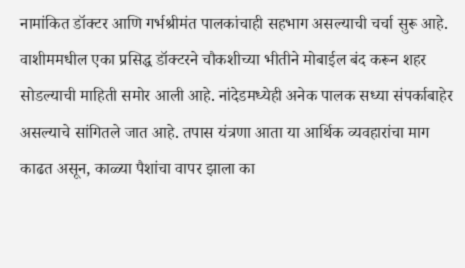नामांकित डॉक्टर आणि गर्भश्रीमंत पालकांचाही सहभाग असल्याची चर्चा सुरू आहे. वाशीममधील एका प्रसिद्ध डॉक्टरने चौकशीच्या भीतीने मोबाईल बंद करून शहर सोडल्याची माहिती समोर आली आहे. नांदेडमध्येही अनेक पालक सध्या संपर्काबाहेर असल्याचे सांगितले जात आहे. तपास यंत्रणा आता या आर्थिक व्यवहारांचा माग काढत असून, काळ्या पैशांचा वापर झाला का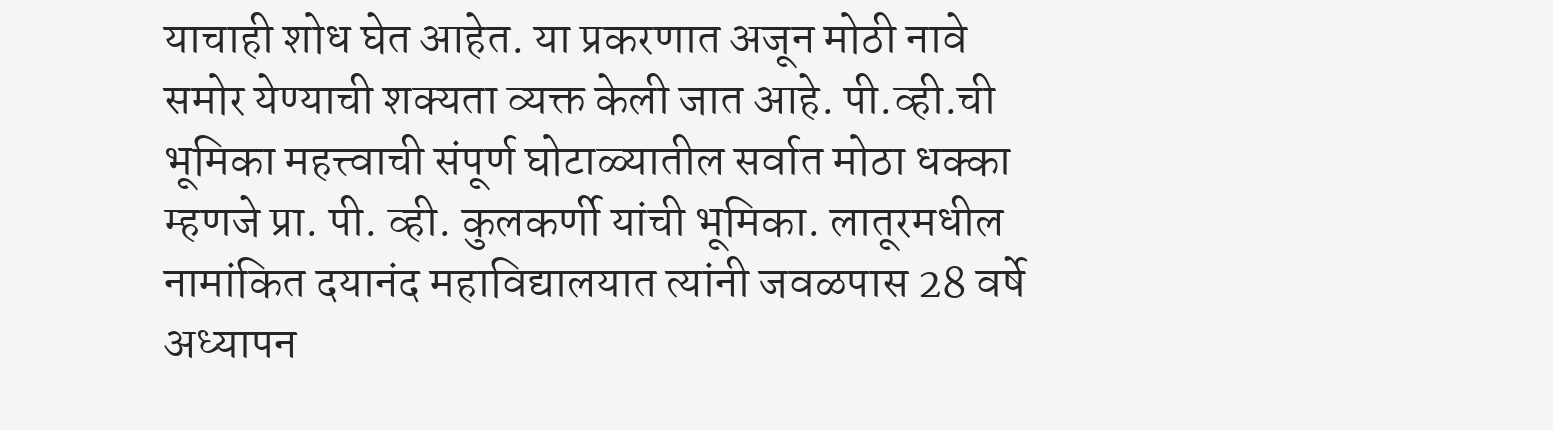याचाही शोध घेत आहेत. या प्रकरणात अजून मोठी नावे समोर येण्याची शक्यता व्यक्त केली जात आहे. पी.व्ही.ची भूमिका महत्त्वाची संपूर्ण घोटाळ्यातील सर्वात मोठा धक्का म्हणजे प्रा. पी. व्ही. कुलकर्णी यांची भूमिका. लातूरमधील नामांकित दयानंद महाविद्यालयात त्यांनी जवळपास 28 वर्षे अध्यापन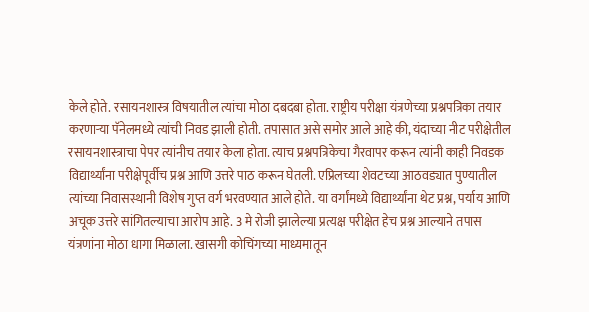केले होते. रसायनशास्त्र विषयातील त्यांचा मोठा दबदबा होता. राष्ट्रीय परीक्षा यंत्रणेच्या प्रश्नपत्रिका तयार करणाऱ्या पॅनेलमध्ये त्यांची निवड झाली होती. तपासात असे समोर आले आहे की, यंदाच्या नीट परीक्षेतील रसायनशास्त्राचा पेपर त्यांनीच तयार केला होता. त्याच प्रश्नपत्रिकेचा गैरवापर करून त्यांनी काही निवडक विद्यार्थ्यांना परीक्षेपूर्वीच प्रश्न आणि उत्तरे पाठ करून घेतली. एप्रिलच्या शेवटच्या आठवड्यात पुण्यातील त्यांच्या निवासस्थानी विशेष गुप्त वर्ग भरवण्यात आले होते. या वर्गांमध्ये विद्यार्थ्यांना थेट प्रश्न, पर्याय आणि अचूक उत्तरे सांगितल्याचा आरोप आहे. 3 मे रोजी झालेल्या प्रत्यक्ष परीक्षेत हेच प्रश्न आल्याने तपास यंत्रणांना मोठा धागा मिळाला. खासगी कोचिंगच्या माध्यमातून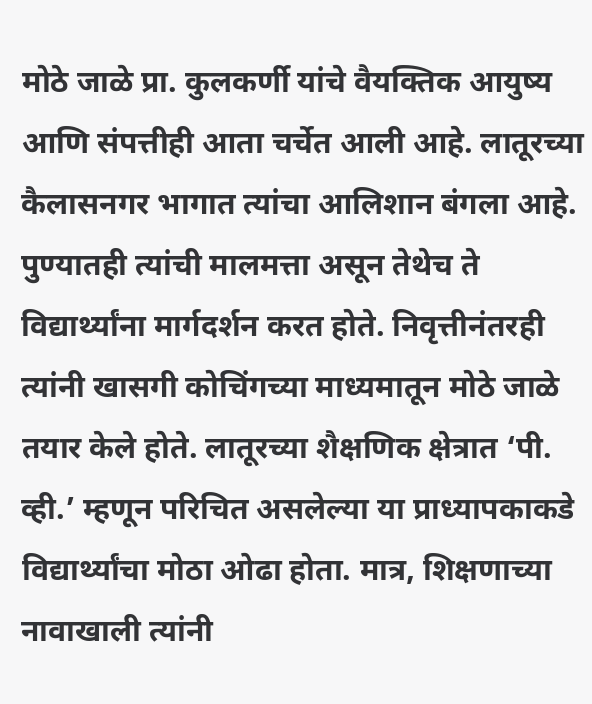मोठे जाळे प्रा. कुलकर्णी यांचे वैयक्तिक आयुष्य आणि संपत्तीही आता चर्चेत आली आहे. लातूरच्या कैलासनगर भागात त्यांचा आलिशान बंगला आहे. पुण्यातही त्यांची मालमत्ता असून तेथेच ते विद्यार्थ्यांना मार्गदर्शन करत होते. निवृत्तीनंतरही त्यांनी खासगी कोचिंगच्या माध्यमातून मोठे जाळे तयार केले होते. लातूरच्या शैक्षणिक क्षेत्रात ‘पी. व्ही.’ म्हणून परिचित असलेल्या या प्राध्यापकाकडे विद्यार्थ्यांचा मोठा ओढा होता. मात्र, शिक्षणाच्या नावाखाली त्यांनी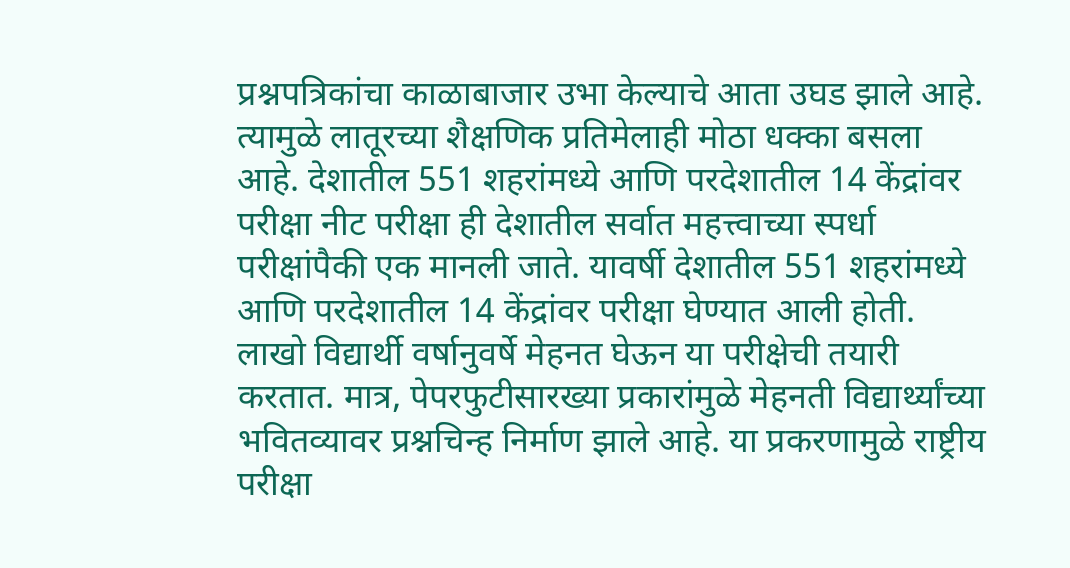प्रश्नपत्रिकांचा काळाबाजार उभा केल्याचे आता उघड झाले आहे. त्यामुळे लातूरच्या शैक्षणिक प्रतिमेलाही मोठा धक्का बसला आहे. देशातील 551 शहरांमध्ये आणि परदेशातील 14 केंद्रांवर परीक्षा नीट परीक्षा ही देशातील सर्वात महत्त्वाच्या स्पर्धा परीक्षांपैकी एक मानली जाते. यावर्षी देशातील 551 शहरांमध्ये आणि परदेशातील 14 केंद्रांवर परीक्षा घेण्यात आली होती. लाखो विद्यार्थी वर्षानुवर्षे मेहनत घेऊन या परीक्षेची तयारी करतात. मात्र, पेपरफुटीसारख्या प्रकारांमुळे मेहनती विद्यार्थ्यांच्या भवितव्यावर प्रश्नचिन्ह निर्माण झाले आहे. या प्रकरणामुळे राष्ट्रीय परीक्षा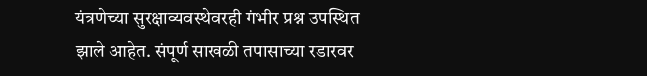यंत्रणेच्या सुरक्षाव्यवस्थेवरही गंभीर प्रश्न उपस्थित झाले आहेत. संपूर्ण साखळी तपासाच्या रडारवर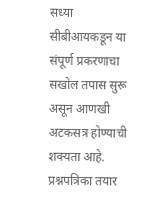सध्या सीबीआयकडून या संपूर्ण प्रकरणाचा सखोल तपास सुरू असून आणखी अटकसत्र होण्याची शक्यता आहे. प्रश्नपत्रिका तयार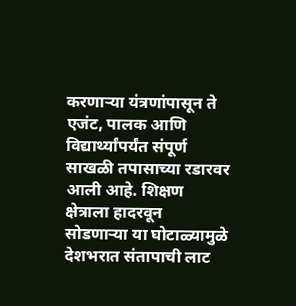करणाऱ्या यंत्रणांपासून ते एजंट, पालक आणि विद्यार्थ्यांपर्यंत संपूर्ण साखळी तपासाच्या रडारवर आली आहे. शिक्षण क्षेत्राला हादरवून सोडणाऱ्या या घोटाळ्यामुळे देशभरात संतापाची लाट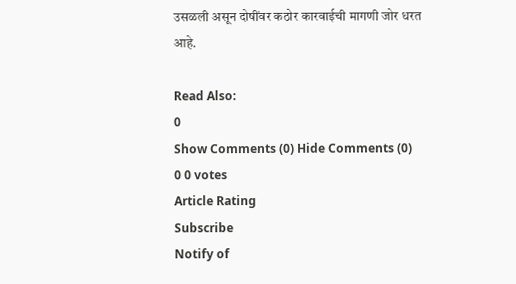उसळली असून दोषींवर कठोर कारवाईची मागणी जोर धरत आहे.

Read Also:
0
Show Comments (0) Hide Comments (0)
0 0 votes
Article Rating
Subscribe
Notify of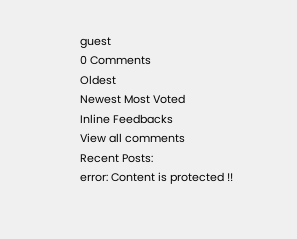guest
0 Comments
Oldest
Newest Most Voted
Inline Feedbacks
View all comments
Recent Posts:
error: Content is protected !!